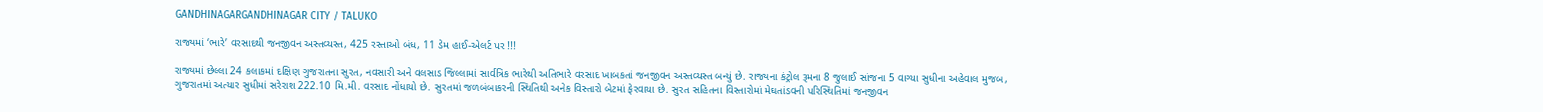GANDHINAGARGANDHINAGAR CITY / TALUKO

રાજ્યમાં ‘ભારે’ વરસાદથી જનજીવન અસ્તવ્યસ્ત, 425 રસ્તાઓ બંધ, 11 ડેમ હાઈ-એલર્ટ પર !!!

રાજ્યમાં છેલ્લા 24 કલાકમાં દક્ષિણ ગુજરાતના સુરત, નવસારી અને વલસાડ જિલ્લામાં સાર્વત્રિક ભારેથી અતિભારે વરસાદ ખાબકતાં જનજીવન અસ્તવ્યસ્ત બન્યું છે. રાજ્યના કંટ્રોલ રૂમના 8 જુલાઈ સાંજના 5 વાગ્યા સુધીના અહેવાલ મુજબ, ગુજરાતમાં અત્યાર સુધીમાં સરેરાશ 222.10 મિ.મી. વરસાદ નોંધાયો છે. સુરતમાં જળબંબાકરની સ્થિતિથી અનેક વિસ્તારો બેટમાં ફેરવાયા છે. સુરત સહિતના વિસ્તારોમાં મેઘતાંડવની પરિસ્થિતિમાં જનજીવન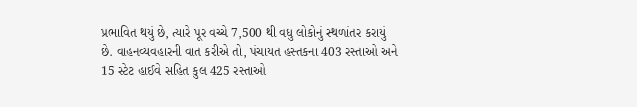પ્રભાવિત થયું છે, ત્યારે પૂર વચ્ચે 7,500 થી વધુ લોકોનું સ્થળાંતર કરાયું છે. વાહનવ્યવહારની વાત કરીએ તો, પંચાયત હસ્તકના 403 રસ્તાઓ અને 15 સ્ટેટ હાઈવે સહિત કુલ 425 રસ્તાઓ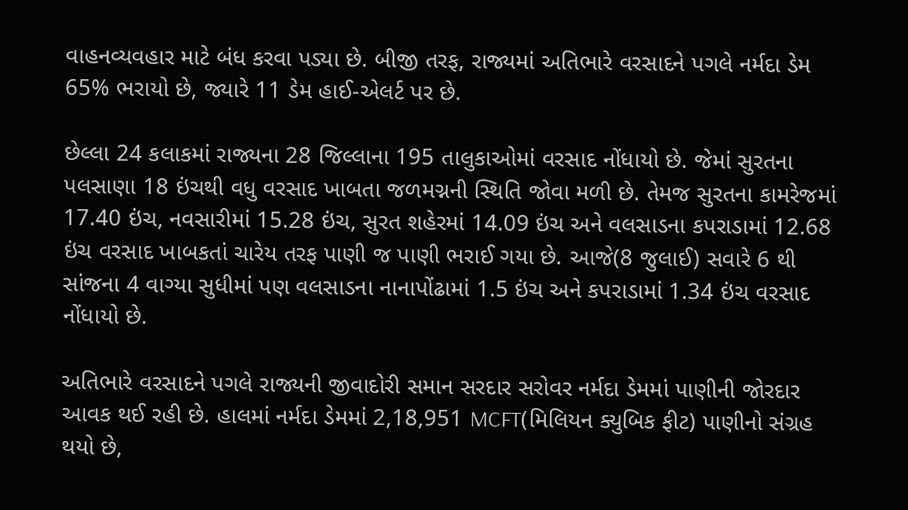વાહનવ્યવહાર માટે બંધ કરવા પડ્યા છે. બીજી તરફ, રાજ્યમાં અતિભારે વરસાદને પગલે નર્મદા ડેમ 65% ભરાયો છે, જ્યારે 11 ડેમ હાઈ-એલર્ટ પર છે.

છેલ્લા 24 કલાકમાં રાજ્યના 28 જિલ્લાના 195 તાલુકાઓમાં વરસાદ નોંધાયો છે. જેમાં સુરતના પલસાણા 18 ઇંચથી વધુ વરસાદ ખાબતા જળમગ્નની સ્થિતિ જોવા મળી છે. તેમજ સુરતના કામરેજમાં 17.40 ઇંચ, નવસારીમાં 15.28 ઇંચ, સુરત શહેરમાં 14.09 ઇંચ અને વલસાડના કપરાડામાં 12.68 ઇંચ વરસાદ ખાબકતાં ચારેય તરફ પાણી જ પાણી ભરાઈ ગયા છે. આજે(8 જુલાઈ) સવારે 6 થી સાંજના 4 વાગ્યા સુધીમાં પણ વલસાડના નાનાપોંઢામાં 1.5 ઇંચ અને કપરાડામાં 1.34 ઇંચ વરસાદ નોંધાયો છે.

અતિભારે વરસાદને પગલે રાજ્યની જીવાદોરી સમાન સરદાર સરોવર નર્મદા ડેમમાં પાણીની જોરદાર આવક થઈ રહી છે. હાલમાં નર્મદા ડેમમાં 2,18,951 MCFT(મિલિયન ક્યુબિક ફીટ) પાણીનો સંગ્રહ થયો છે,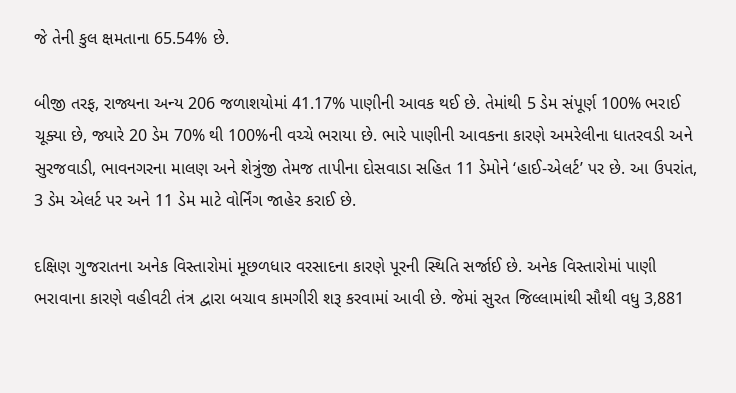જે તેની કુલ ક્ષમતાના 65.54% છે.

બીજી તરફ, રાજ્યના અન્ય 206 જળાશયોમાં 41.17% પાણીની આવક થઈ છે. તેમાંથી 5 ડેમ સંપૂર્ણ 100% ભરાઈ ચૂક્યા છે, જ્યારે 20 ડેમ 70% થી 100%ની વચ્ચે ભરાયા છે. ભારે પાણીની આવકના કારણે અમરેલીના ધાતરવડી અને સુરજવાડી, ભાવનગરના માલણ અને શેત્રુંજી તેમજ તાપીના દોસવાડા સહિત 11 ડેમોને ‘હાઈ-એલર્ટ’ પર છે. આ ઉપરાંત, 3 ડેમ એલર્ટ પર અને 11 ડેમ માટે વોર્નિંગ જાહેર કરાઈ છે.

દક્ષિણ ગુજરાતના અનેક વિસ્તારોમાં મૂછળધાર વરસાદના કારણે પૂરની સ્થિતિ સર્જાઈ છે. અનેક વિસ્તારોમાં પાણી ભરાવાના કારણે વહીવટી તંત્ર દ્વારા બચાવ કામગીરી શરૂ કરવામાં આવી છે. જેમાં સુરત જિલ્લામાંથી સૌથી વધુ 3,881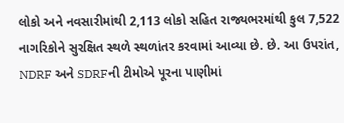લોકો અને નવસારીમાંથી 2,113 લોકો સહિત રાજ્યભરમાંથી કુલ 7,522 નાગરિકોને સુરક્ષિત સ્થળે સ્થળાંતર કરવામાં આવ્યા છે. છે. આ ઉપરાંત, NDRF અને SDRFની ટીમોએ પૂરના પાણીમાં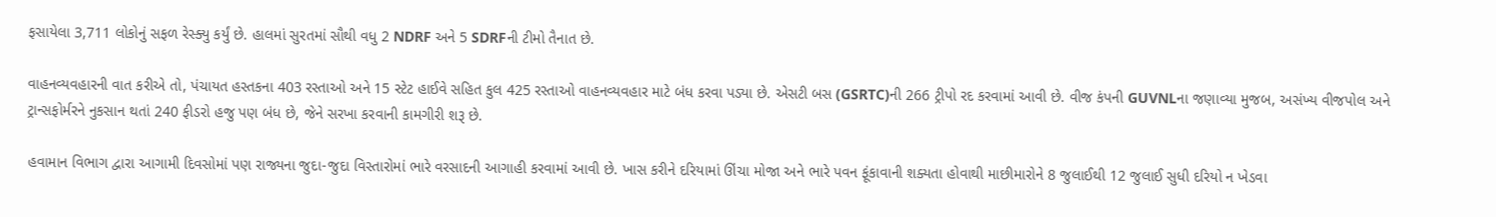ફસાયેલા 3,711 લોકોનું સફળ રેસ્ક્યુ કર્યું છે. હાલમાં સુરતમાં સૌથી વધુ 2 NDRF અને 5 SDRFની ટીમો તૈનાત છે.

વાહનવ્યવહારની વાત કરીએ તો, પંચાયત હસ્તકના 403 રસ્તાઓ અને 15 સ્ટેટ હાઈવે સહિત કુલ 425 રસ્તાઓ વાહનવ્યવહાર માટે બંધ કરવા પડ્યા છે. એસટી બસ (GSRTC)ની 266 ટ્રીપો રદ કરવામાં આવી છે. વીજ કંપની GUVNLના જણાવ્યા મુજબ, અસંખ્ય વીજપોલ અને ટ્રાન્સફોર્મરને નુકસાન થતાં 240 ફીડરો હજુ પણ બંધ છે, જેને સરખા કરવાની કામગીરી શરૂ છે.

હવામાન વિભાગ દ્વારા આગામી દિવસોમાં પણ રાજ્યના જુદા-જુદા વિસ્તારોમાં ભારે વરસાદની આગાહી કરવામાં આવી છે. ખાસ કરીને દરિયામાં ઊંચા મોજા અને ભારે પવન ફૂંકાવાની શક્યતા હોવાથી માછીમારોને 8 જુલાઈથી 12 જુલાઈ સુધી દરિયો ન ખેડવા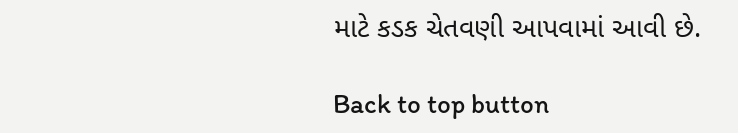માટે કડક ચેતવણી આપવામાં આવી છે.

Back to top button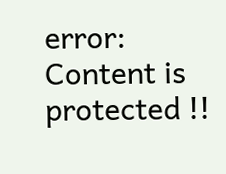error: Content is protected !!